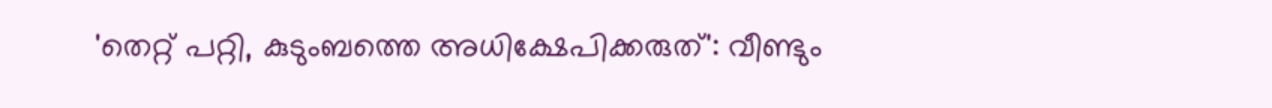'തെറ്റ് പറ്റി, കുടുംബത്തെ അധിക്ഷേപിക്കരുത്': വീണ്ടും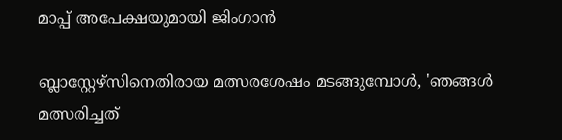മാപ്പ് അപേക്ഷയുമായി ജിംഗാൻ

ബ്ലാസ്റ്റേഴ്സിനെതിരായ മത്സരശേഷം മടങ്ങുമ്പോൾ, 'ഞങ്ങൾ മത്സരിച്ചത്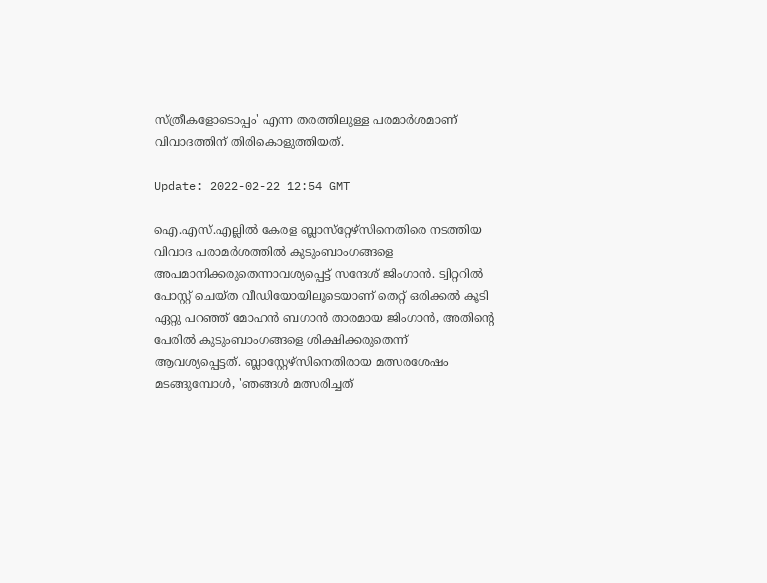സ്ത്രീകളോടൊപ്പം' എന്ന തരത്തിലുള്ള പരമാര്‍ശമാണ് വിവാദത്തിന് തിരികൊളുത്തിയത്.

Update: 2022-02-22 12:54 GMT

ഐ.എസ്.എല്ലില്‍ കേരള ബ്ലാസ്‌റ്റേഴ്‌സിനെതിരെ നടത്തിയ വിവാദ പരാമര്‍ശത്തില്‍ കുടുംബാംഗങ്ങളെ അപമാനിക്കരുതെന്നാവശ്യപ്പെട്ട് സന്ദേശ് ജിംഗാന്‍. ട്വിറ്ററില്‍ പോസ്റ്റ് ചെയ്ത വീഡിയോയിലൂടെയാണ് തെറ്റ് ഒരിക്കല്‍ കൂടി ഏറ്റു പറഞ്ഞ് മോഹന്‍ ബഗാന്‍ താരമായ ജിംഗാന്‍, അതിന്റെ പേരില്‍ കുടുംബാംഗങ്ങളെ ശിക്ഷിക്കരുതെന്ന്  ആവശ്യപ്പെട്ടത്. ബ്ലാസ്റ്റേഴ്സിനെതിരായ മത്സരശേഷം മടങ്ങുമ്പോൾ, 'ഞങ്ങൾ മത്സരിച്ചത്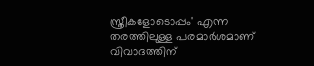സ്ത്രീകളോടൊപ്പം' എന്ന തരത്തിലുള്ള പരമാര്‍ശമാണ് വിവാദത്തിന്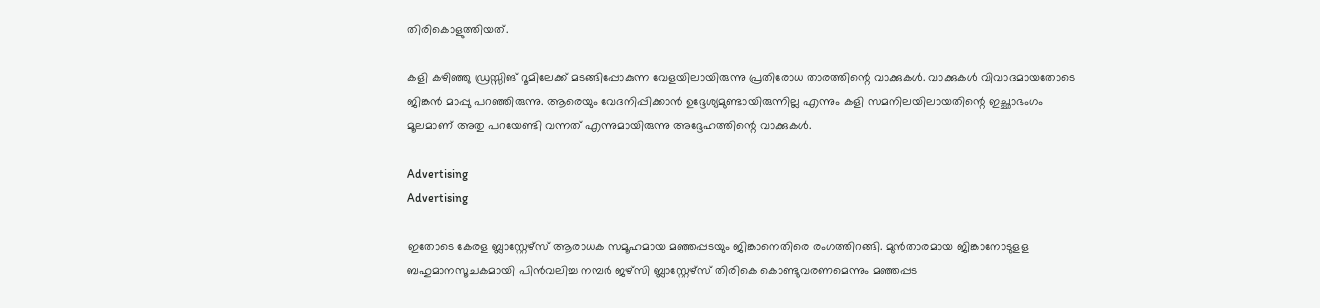തിരികൊളുത്തിയത്.

കളി കഴിഞ്ഞു ഡ്രസ്സിങ് റൂമിലേക്ക് മടങ്ങിപ്പോകുന്ന വേളയിലായിരുന്നു പ്രതിരോധ താരത്തിന്റെ വാക്കുകൾ. വാക്കുകൾ വിവാദമായതോടെ ജിങ്കൻ മാപ്പു പറഞ്ഞിരുന്നു. ആരെയും വേദനിപ്പിക്കാൻ ഉദ്ദേശ്യമുണ്ടായിരുന്നില്ല എന്നും കളി സമനിലയിലായതിന്റെ ഇച്ഛാഭംഗം മൂലമാണ് അതു പറയേണ്ടി വന്നത് എന്നുമായിരുന്നു അദ്ദേഹത്തിന്റെ വാക്കുകള്‍.

Advertising
Advertising

ഇതോടെ കേരള ബ്ലാസ്റ്റേഴ്സ് ആരാധക സമൂഹമായ മഞ്ഞപ്പടയും ജിങ്കാനെതിരെ രംഗത്തിറങ്ങി. മുൻതാരമായ ജിങ്കാനോടുളള ബഹുമാനസൂചകമായി പിൻവലിച്ച നമ്പർ ജഴ്സി ബ്ലാസ്റ്റേഴ്സ് തിരികെ കൊണ്ടുവരണമെന്നും മഞ്ഞപ്പട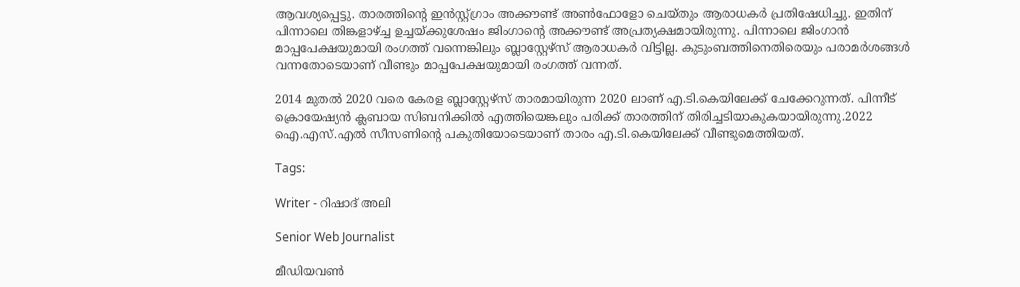ആവശ്യപ്പെട്ടു. താരത്തിന്റെ ഇന്‍സ്റ്റ്ഗ്രാം അക്കൗണ്ട് അണ്‍ഫോളോ ചെയ്തും ആരാധകര്‍ പ്രതിഷേധിച്ചു. ഇതിന് പിന്നാലെ തിങ്കളാഴ്ച്ച ഉച്ചയ്ക്കുശേഷം ജിംഗാന്റെ അക്കൗണ്ട് അപ്രത്യക്ഷമായിരുന്നു. പിന്നാലെ ജിംഗാന്‍ മാപ്പപേക്ഷയുമായി രംഗത്ത് വന്നെങ്കിലും ബ്ലാസ്റ്റേഴ്സ് ആരാധകര്‍ വിട്ടില്ല. കുടുംബത്തിനെതിരെയും പരാമര്‍ശങ്ങള്‍ വന്നതോടെയാണ് വീണ്ടും മാപ്പപേക്ഷയുമായി രംഗത്ത് വന്നത്.

2014 മുതൽ 2020 വരെ കേരള ബ്ലാസ്റ്റേഴ്‌സ് താരമായിരുന്ന 2020 ലാണ് എ.ടി.കെയിലേക്ക് ചേക്കേറുന്നത്. പിന്നീട് ക്രൊയേഷ്യൻ ക്ലബായ സിബനിക്കിൽ എത്തിയെങ്കലും പരിക്ക് താരത്തിന് തിരിച്ചടിയാകുകയായിരുന്നു.2022 ഐ.എസ്.എൽ സീസണിന്റെ പകുതിയോടെയാണ് താരം എ.ടി.കെയിലേക്ക് വീണ്ടുമെത്തിയത്.

Tags:

Writer - റിഷാദ് അലി

Senior Web Journalist

മീഡിയവൺ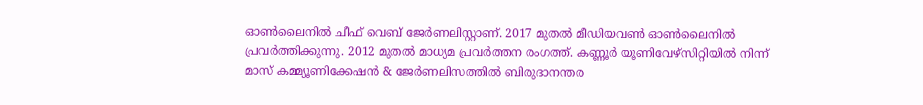ഓൺലൈനിൽ ചീഫ് വെബ് ജേർണലിസ്റ്റാണ്. 2017 മുതൽ മീഡിയവൺ ഓൺലൈനിൽ പ്രവർത്തിക്കുന്നു. 2012 മുതൽ മാധ്യമ പ്രവർത്തന രംഗത്ത്. കണ്ണൂര്‍ യൂണിവേഴ്‌സിറ്റിയിൽ നിന്ന് മാസ് കമ്മ്യൂണിക്കേഷന്‍ & ജേര്‍ണലിസത്തില്‍ ബിരുദാനന്തര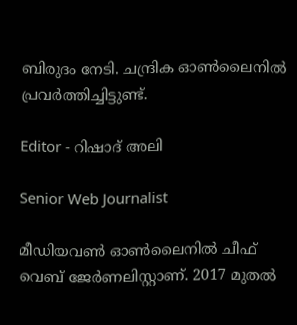ബിരുദം നേടി. ചന്ദ്രിക ഓണ്‍ലൈനില്‍ പ്രവര്‍ത്തിച്ചിട്ടുണ്ട്.

Editor - റിഷാദ് അലി

Senior Web Journalist

മീഡിയവൺ ഓൺലൈനിൽ ചീഫ് വെബ് ജേർണലിസ്റ്റാണ്. 2017 മുതൽ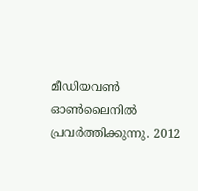മീഡിയവൺ ഓൺലൈനിൽ പ്രവർത്തിക്കുന്നു. 2012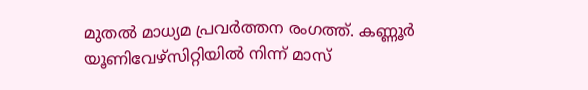മുതൽ മാധ്യമ പ്രവർത്തന രംഗത്ത്. കണ്ണൂര്‍ യൂണിവേഴ്‌സിറ്റിയിൽ നിന്ന് മാസ്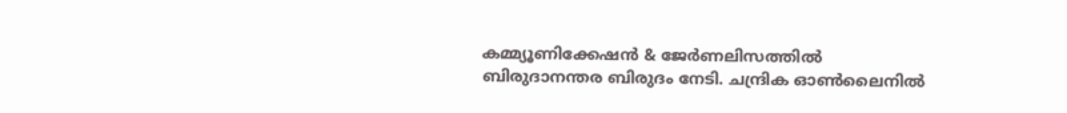കമ്മ്യൂണിക്കേഷന്‍ & ജേര്‍ണലിസത്തില്‍ ബിരുദാനന്തര ബിരുദം നേടി. ചന്ദ്രിക ഓണ്‍ലൈനില്‍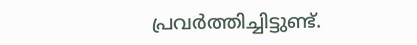പ്രവര്‍ത്തിച്ചിട്ടുണ്ട്.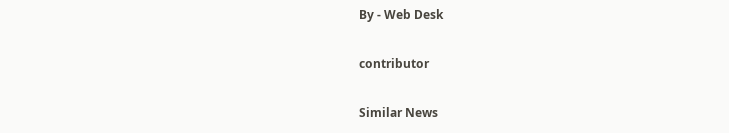By - Web Desk

contributor

Similar News